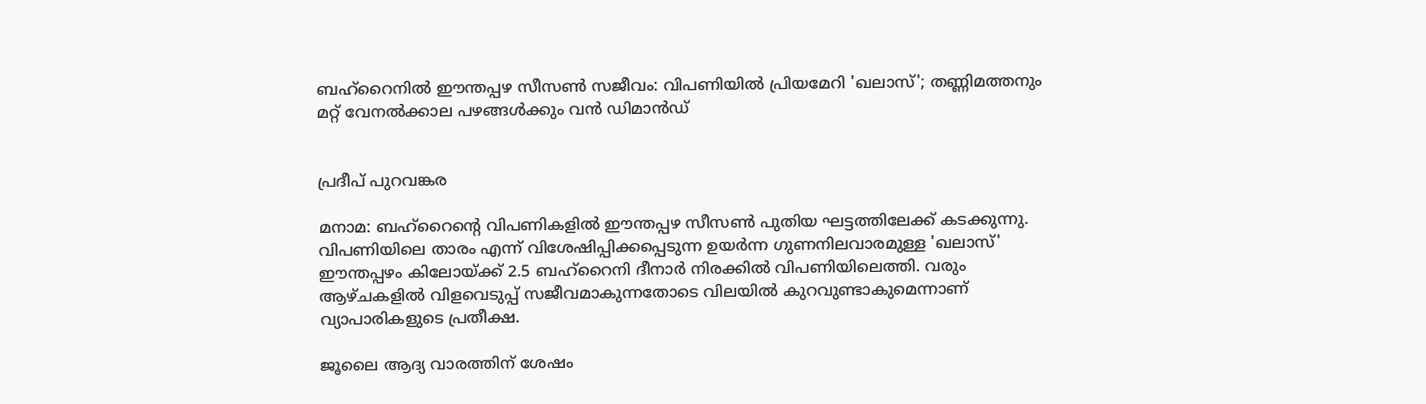ബഹ്റൈനിൽ ഈന്തപ്പഴ സീസൺ സജീവം: വിപണിയിൽ പ്രിയമേറി 'ഖലാസ്'; തണ്ണിമത്തനും മറ്റ് വേനൽക്കാല പഴങ്ങൾക്കും വൻ ഡിമാൻഡ്


പ്രദീപ് പുറവങ്കര

മനാമ: ബഹ്റൈന്റെ വിപണികളിൽ ഈന്തപ്പഴ സീസൺ പുതിയ ഘട്ടത്തിലേക്ക് കടക്കുന്നു. വിപണിയിലെ താരം എന്ന് വിശേഷിപ്പിക്കപ്പെടുന്ന ഉയർന്ന ഗുണനിലവാരമുള്ള 'ഖലാസ്' ഈന്തപ്പഴം കിലോയ്ക്ക് 2.5 ബഹ്റൈനി ദീനാർ നിരക്കിൽ വിപണിയിലെത്തി. വരും ആഴ്ചകളിൽ വിളവെടുപ്പ് സജീവമാകുന്നതോടെ വിലയിൽ കുറവുണ്ടാകുമെന്നാണ് വ്യാപാരികളുടെ പ്രതീക്ഷ.

ജൂലൈ ആദ്യ വാരത്തിന് ശേഷം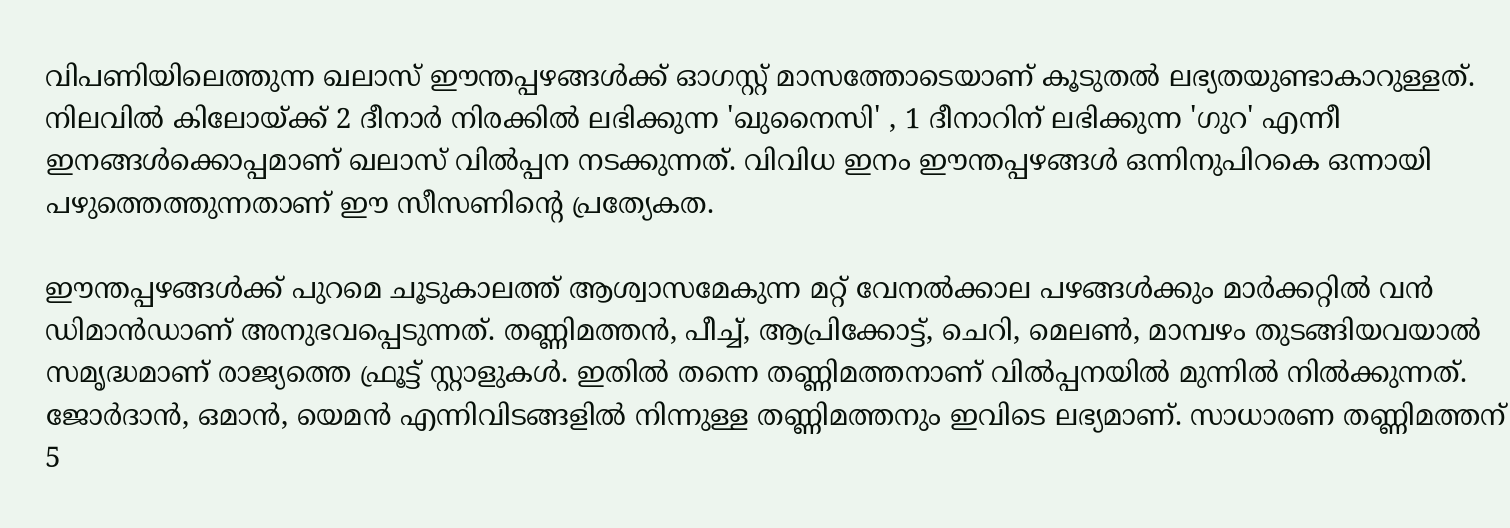വിപണിയിലെത്തുന്ന ഖലാസ് ഈന്തപ്പഴങ്ങൾക്ക് ഓഗസ്റ്റ് മാസത്തോടെയാണ് കൂടുതൽ ലഭ്യതയുണ്ടാകാറുള്ളത്. നിലവിൽ കിലോയ്ക്ക് 2 ദീനാർ നിരക്കിൽ ലഭിക്കുന്ന 'ഖുനൈസി' , 1 ദീനാറിന് ലഭിക്കുന്ന 'ഗുറ' എന്നീ ഇനങ്ങൾക്കൊപ്പമാണ് ഖലാസ് വിൽപ്പന നടക്കുന്നത്. വിവിധ ഇനം ഈന്തപ്പഴങ്ങൾ ഒന്നിനുപിറകെ ഒന്നായി പഴുത്തെത്തുന്നതാണ് ഈ സീസണിന്റെ പ്രത്യേകത.

ഈന്തപ്പഴങ്ങൾക്ക് പുറമെ ചൂടുകാലത്ത് ആശ്വാസമേകുന്ന മറ്റ് വേനൽക്കാല പഴങ്ങൾക്കും മാർക്കറ്റിൽ വൻ ഡിമാൻഡാണ് അനുഭവപ്പെടുന്നത്. തണ്ണിമത്തൻ, പീച്ച്, ആപ്രിക്കോട്ട്, ചെറി, മെലൺ, മാമ്പഴം തുടങ്ങിയവയാൽ സമൃദ്ധമാണ് രാജ്യത്തെ ഫ്രൂട്ട് സ്റ്റാളുകൾ. ഇതിൽ തന്നെ തണ്ണിമത്തനാണ് വിൽപ്പനയിൽ മുന്നിൽ നിൽക്കുന്നത്. ജോർദാൻ, ഒമാൻ, യെമൻ എന്നിവിടങ്ങളിൽ നിന്നുള്ള തണ്ണിമത്തനും ഇവിടെ ലഭ്യമാണ്. സാധാരണ തണ്ണിമത്തന് 5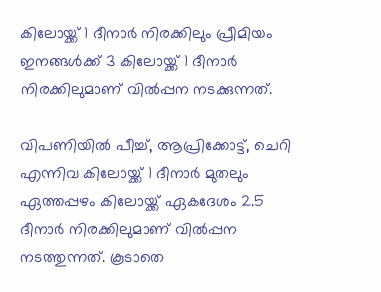കിലോയ്ക്ക് 1 ദീനാർ നിരക്കിലും പ്രീമിയം ഇനങ്ങൾക്ക് 3 കിലോയ്ക്ക് 1 ദീനാർ നിരക്കിലുമാണ് വിൽപ്പന നടക്കുന്നത്.

വിപണിയിൽ പീച്ച്, ആപ്രിക്കോട്ട്, ചെറി എന്നിവ കിലോയ്ക്ക് 1 ദീനാർ മുതലും ഏത്തപ്പഴം കിലോയ്ക്ക് ഏകദേശം 2.5 ദീനാർ നിരക്കിലുമാണ് വിൽപ്പന നടത്തുന്നത്. കൂടാതെ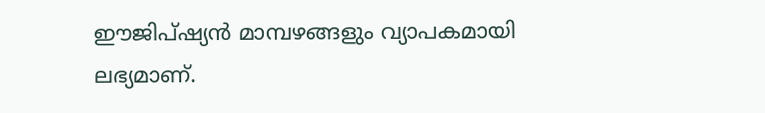ഈജിപ്ഷ്യൻ മാമ്പഴങ്ങളും വ്യാപകമായി ലഭ്യമാണ്.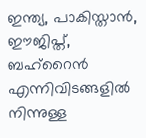ഇന്ത്യ, പാകിസ്താൻ, ഈജിപ്ത്, ബഹ്റൈൻ എന്നിവിടങ്ങളിൽ നിന്നുള്ള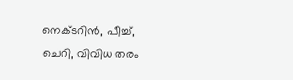നെക്ടറിൻ, പീച്ച്, ചെറി, വിവിധ തരം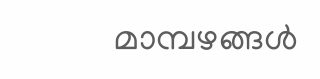മാമ്പഴങ്ങൾ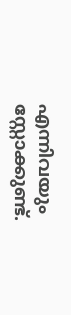എന്നിവയും സ്റ്റോക്കുണ്ട്.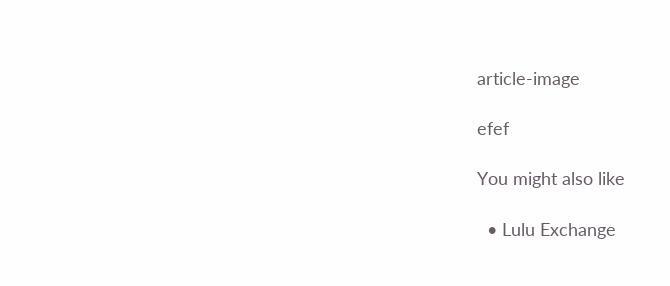article-image

efef

You might also like

  • Lulu Exchange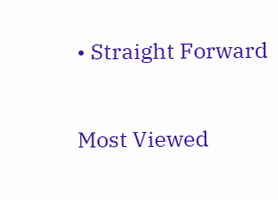• Straight Forward

Most Viewed